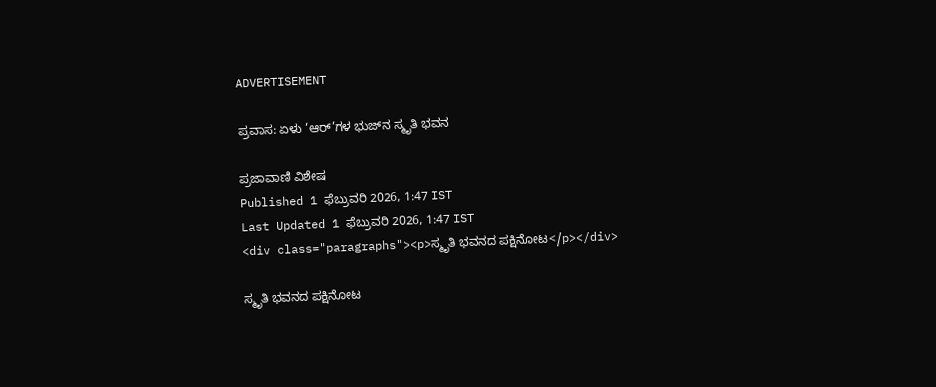ADVERTISEMENT

ಪ್ರವಾಸ: ಏಳು ‘ಆರ್‌’ಗಳ ಭುಜ್‌ನ ಸ್ಮೃತಿ ಭವನ

ಪ್ರಜಾವಾಣಿ ವಿಶೇಷ
Published 1 ಫೆಬ್ರುವರಿ 2026, 1:47 IST
Last Updated 1 ಫೆಬ್ರುವರಿ 2026, 1:47 IST
<div class="paragraphs"><p>ಸ್ಮೃತಿ ಭವನದ ಪಕ್ಷಿನೋಟ</p></div>

ಸ್ಮೃತಿ ಭವನದ ಪಕ್ಷಿನೋಟ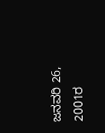ಜನವರಿ 26, 2001ರ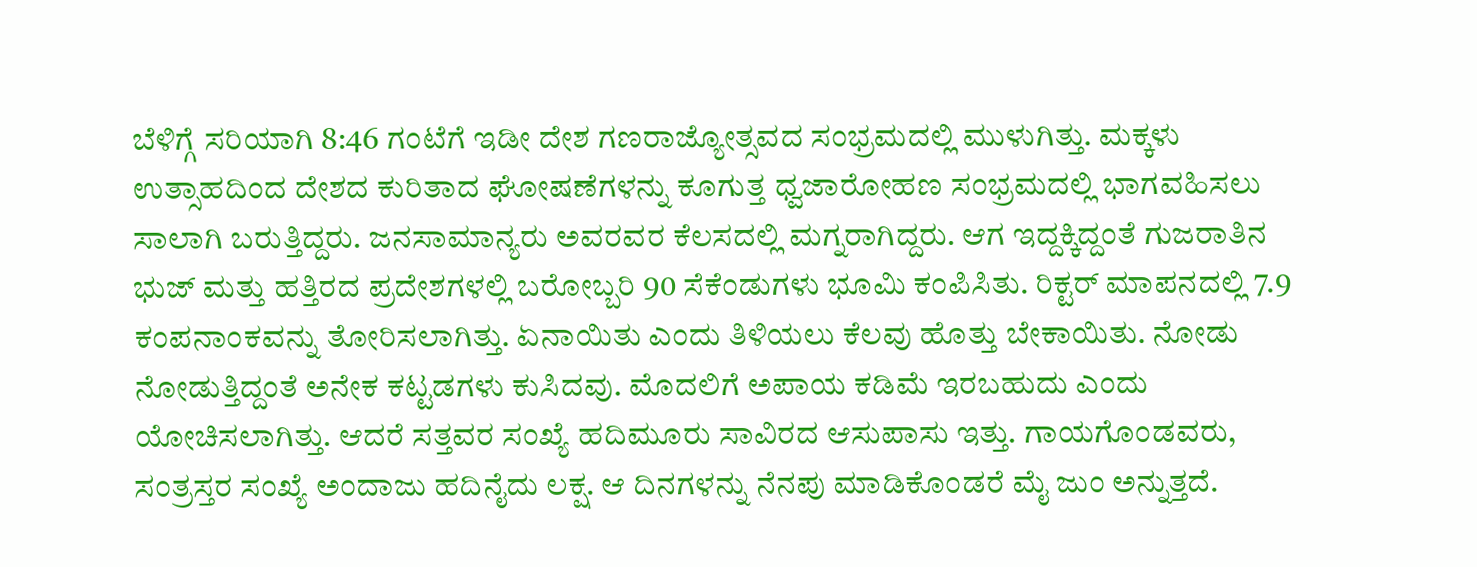ಬೆಳಿಗ್ಗೆ ಸರಿಯಾಗಿ 8:46 ಗಂಟೆಗೆ ಇಡೀ ದೇಶ ಗಣರಾಜ್ಯೋತ್ಸವದ ಸಂಭ್ರಮದಲ್ಲಿ ಮುಳುಗಿತ್ತು. ಮಕ್ಕಳು ಉತ್ಸಾಹದಿಂದ ದೇಶದ ಕುರಿತಾದ ಘೋಷಣೆಗಳನ್ನು ಕೂಗುತ್ತ ಧ್ವಜಾರೋಹಣ ಸಂಭ್ರಮದಲ್ಲಿ ಭಾಗವಹಿಸಲು ಸಾಲಾಗಿ ಬರುತ್ತಿದ್ದರು. ಜನಸಾಮಾನ್ಯರು ಅವರವರ ಕೆಲಸದಲ್ಲಿ ಮಗ್ನರಾಗಿದ್ದರು. ಆಗ ಇದ್ದಕ್ಕಿದ್ದಂತೆ ಗುಜರಾತಿನ ಭುಜ್ ಮತ್ತು ಹತ್ತಿರದ ಪ್ರದೇಶಗಳಲ್ಲಿ ಬರೋಬ್ಬರಿ 90 ಸೆಕೆಂಡುಗಳು ಭೂಮಿ ಕಂಪಿಸಿತು. ರಿಕ್ಟರ್ ಮಾಪನದಲ್ಲಿ 7.9 ಕಂಪನಾಂಕವನ್ನು ತೋರಿಸಲಾಗಿತ್ತು. ಏನಾಯಿತು ಎಂದು ತಿಳಿಯಲು ಕೆಲವು ಹೊತ್ತು ಬೇಕಾಯಿತು. ನೋಡು ನೋಡುತ್ತಿದ್ದಂತೆ ಅನೇಕ ಕಟ್ಟಡಗಳು ಕುಸಿದವು. ಮೊದಲಿಗೆ ಅಪಾಯ ಕಡಿಮೆ ಇರಬಹುದು ಎಂದು ಯೋಚಿಸಲಾಗಿತ್ತು. ಆದರೆ ಸತ್ತವರ ಸಂಖ್ಯೆ ಹದಿಮೂರು ಸಾವಿರದ ಆಸುಪಾಸು ಇತ್ತು. ಗಾಯಗೊಂಡವರು, ಸಂತ್ರಸ್ತರ ಸಂಖ್ಯೆ ಅಂದಾಜು ಹದಿನೈದು ಲಕ್ಷ. ಆ ದಿನಗಳನ್ನು ನೆನಪು ಮಾಡಿಕೊಂಡರೆ ಮೈ ಜುಂ ಅನ್ನುತ್ತದೆ.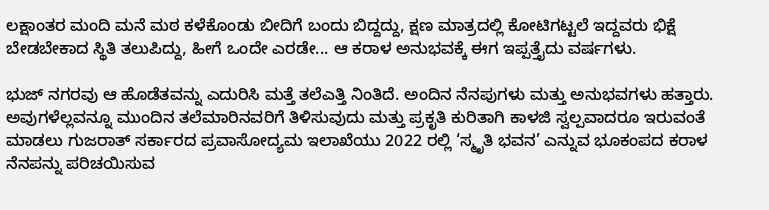ಲಕ್ಷಾಂತರ ಮಂದಿ ಮನೆ ಮಠ ಕಳೆಕೊಂಡು ಬೀದಿಗೆ ಬಂದು ಬಿದ್ದದ್ದು, ಕ್ಷಣ ಮಾತ್ರದಲ್ಲಿ ಕೋಟಿಗಟ್ಟಲೆ ಇದ್ದವರು ಭಿಕ್ಷೆ ಬೇಡಬೇಕಾದ ಸ್ಥಿತಿ ತಲುಪಿದ್ದು, ಹೀಗೆ ಒಂದೇ ಎರಡೇ... ಆ ಕರಾಳ ಅನುಭವಕ್ಕೆ ಈಗ ಇಪ್ಪತ್ತೈದು ವರ್ಷಗಳು.

ಭುಜ್ ನಗರವು ಆ ಹೊಡೆತವನ್ನು ಎದುರಿಸಿ ಮತ್ತೆ ತಲೆಎತ್ತಿ ನಿಂತಿದೆ. ಅಂದಿನ ನೆನಪುಗಳು ಮತ್ತು ಅನುಭವಗಳು ಹತ್ತಾರು. ಅವುಗಳೆಲ್ಲವನ್ನೂ ಮುಂದಿನ ತಲೆಮಾರಿನವರಿಗೆ ತಿಳಿಸುವುದು ಮತ್ತು ಪ್ರಕೃತಿ ಕುರಿತಾಗಿ ಕಾಳಜಿ ಸ್ವಲ್ಪವಾದರೂ ಇರುವಂತೆ ಮಾಡಲು ಗುಜರಾತ್ ಸರ್ಕಾರದ ಪ್ರವಾಸೋದ್ಯಮ ಇಲಾಖೆಯು 2022 ರಲ್ಲಿ ‘ಸ್ಮೃತಿ ಭವನ’ ಎನ್ನುವ ಭೂಕಂಪದ ಕರಾಳ ನೆನಪನ್ನು ಪರಿಚಯಿಸುವ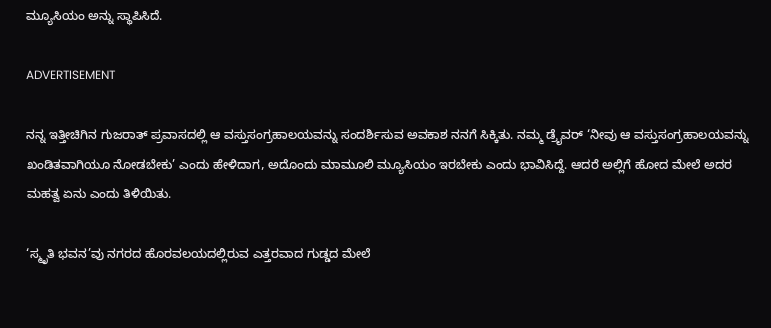ಮ್ಯೂಸಿಯಂ ಅನ್ನು ಸ್ಥಾಪಿಸಿದೆ.

ADVERTISEMENT

ನನ್ನ ಇತ್ತೀಚಿಗಿನ ಗುಜರಾತ್ ಪ್ರವಾಸದಲ್ಲಿ ಆ ವಸ್ತುಸಂಗ್ರಹಾಲಯವನ್ನು ಸಂದರ್ಶಿಸುವ ಅವಕಾಶ ನನಗೆ ಸಿಕ್ಕಿತು. ನಮ್ಮ ಡ್ರೈವರ್ ‘ನೀವು ಆ ವಸ್ತುಸಂಗ್ರಹಾಲಯವನ್ನು ಖಂಡಿತವಾಗಿಯೂ ನೋಡಬೇಕು’ ಎಂದು ಹೇಳಿದಾಗ, ಅದೊಂದು ಮಾಮೂಲಿ ಮ್ಯೂಸಿಯಂ ಇರಬೇಕು ಎಂದು ಭಾವಿಸಿದ್ದೆ. ಆದರೆ ಅಲ್ಲಿಗೆ ಹೋದ ಮೇಲೆ ಅದರ ಮಹತ್ವ ಏನು ಎಂದು ತಿಳಿಯಿತು.

‘ಸ್ಮೃತಿ ಭವನ’ವು ನಗರದ ಹೊರವಲಯದಲ್ಲಿರುವ ಎತ್ತರವಾದ ಗುಡ್ಡದ ಮೇಲೆ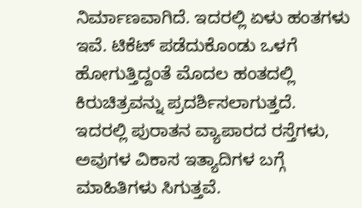ನಿರ್ಮಾಣವಾಗಿದೆ. ಇದರಲ್ಲಿ ಏಳು ಹಂತಗಳು ಇವೆ. ಟಿಕೆಟ್ ಪಡೆದುಕೊಂಡು ಒಳಗೆ ಹೋಗುತ್ತಿದ್ದಂತೆ ಮೊದಲ ಹಂತದಲ್ಲಿ ಕಿರುಚಿತ್ರವನ್ನು ಪ್ರದರ್ಶಿಸಲಾಗುತ್ತದೆ. ಇದರಲ್ಲಿ ಪುರಾತನ ವ್ಯಾಪಾರದ ರಸ್ತೆಗಳು, ಅವುಗಳ ವಿಕಾಸ ಇತ್ಯಾದಿಗಳ ಬಗ್ಗೆ ಮಾಹಿತಿಗಳು ಸಿಗುತ್ತವೆ.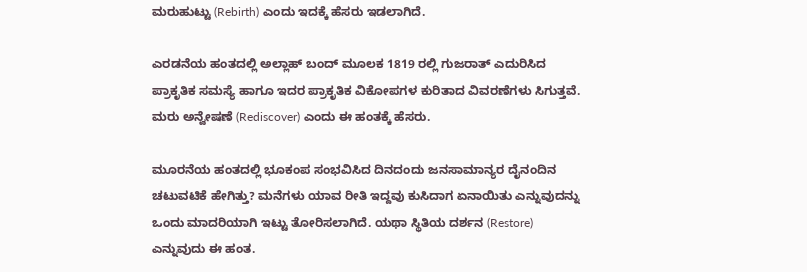ಮರುಹುಟ್ಟು (Rebirth) ಎಂದು ಇದಕ್ಕೆ ಹೆಸರು ಇಡಲಾಗಿದೆ.

ಎರಡನೆಯ ಹಂತದಲ್ಲಿ ಅಲ್ಲಾಹ್ ಬಂದ್ ಮೂಲಕ 1819 ರಲ್ಲಿ ಗುಜರಾತ್ ಎದುರಿಸಿದ ಪ್ರಾಕೃತಿಕ ಸಮಸ್ಯೆ ಹಾಗೂ ಇದರ ಪ್ರಾಕೃತಿಕ ವಿಕೋಪಗಳ ಕುರಿತಾದ ವಿವರಣೆಗಳು ಸಿಗುತ್ತವೆ. ಮರು ಅನ್ವೇಷಣೆ (Rediscover) ಎಂದು ಈ ಹಂತಕ್ಕೆ ಹೆಸರು.

ಮೂರನೆಯ ಹಂತದಲ್ಲಿ ಭೂಕಂಪ ಸಂಭವಿಸಿದ ದಿನದಂದು ಜನಸಾಮಾನ್ಯರ ದೈನಂದಿನ ಚಟುವಟಿಕೆ ಹೇಗಿತ್ತು? ಮನೆಗಳು ಯಾವ ರೀತಿ ಇದ್ದವು ಕುಸಿದಾಗ ಏನಾಯಿತು ಎನ್ನುವುದನ್ನು ಒಂದು ಮಾದರಿಯಾಗಿ ಇಟ್ಟು ತೋರಿಸಲಾಗಿದೆ. ಯಥಾ ಸ್ಥಿತಿಯ ದರ್ಶನ (Restore) ಎನ್ನುವುದು ಈ ಹಂತ.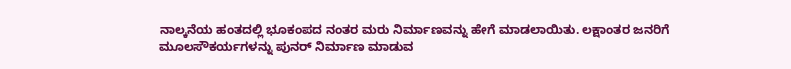ನಾಲ್ಕನೆಯ ಹಂತದಲ್ಲಿ ಭೂಕಂಪದ ನಂತರ ಮರು ನಿರ್ಮಾಣವನ್ನು ಹೇಗೆ ಮಾಡಲಾಯಿತು. ಲಕ್ಷಾಂತರ ಜನರಿಗೆ ಮೂಲಸೌಕರ್ಯಗಳನ್ನು ಪುನರ್ ನಿರ್ಮಾಣ ಮಾಡುವ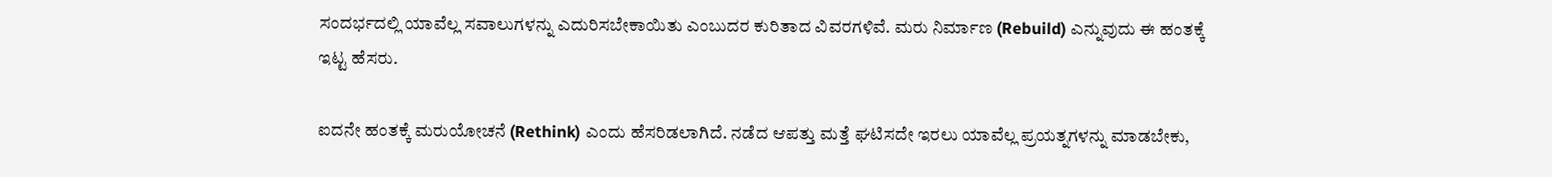ಸಂದರ್ಭದಲ್ಲಿ ಯಾವೆಲ್ಲ ಸವಾಲುಗಳನ್ನು ಎದುರಿಸಬೇಕಾಯಿತು ಎಂಬುದರ ಕುರಿತಾದ ವಿವರಗಳಿವೆ. ಮರು ನಿರ್ಮಾಣ (Rebuild) ಎನ್ನುವುದು ಈ ಹಂತಕ್ಕೆ ಇಟ್ಟ ಹೆಸರು.

ಐದನೇ ಹಂತಕ್ಕೆ ಮರುಯೋಚನೆ (Rethink) ಎಂದು ಹೆಸರಿಡಲಾಗಿದೆ. ನಡೆದ ಆಪತ್ತು ಮತ್ತೆ ಘಟಿಸದೇ ಇರಲು ಯಾವೆಲ್ಲ ಪ್ರಯತ್ನಗಳನ್ನು ಮಾಡಬೇಕು,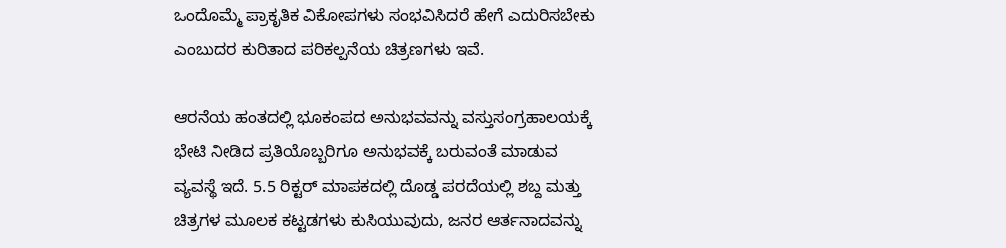ಒಂದೊಮ್ಮೆ ಪ್ರಾಕೃತಿಕ ವಿಕೋಪಗಳು ಸಂಭವಿಸಿದರೆ ಹೇಗೆ ಎದುರಿಸಬೇಕು ಎಂಬುದರ ಕುರಿತಾದ ಪರಿಕಲ್ಪನೆಯ ಚಿತ್ರಣಗಳು ಇವೆ.

ಆರನೆಯ ಹಂತದಲ್ಲಿ ಭೂಕಂಪದ ಅನುಭವವನ್ನು ವಸ್ತುಸಂಗ್ರಹಾಲಯಕ್ಕೆ ಭೇಟಿ ನೀಡಿದ ಪ್ರತಿಯೊಬ್ಬರಿಗೂ ಅನುಭವಕ್ಕೆ ಬರುವಂತೆ ಮಾಡುವ ವ್ಯವಸ್ಥೆ ಇದೆ. 5.5 ರಿಕ್ಟರ್ ಮಾಪಕದಲ್ಲಿ ದೊಡ್ಡ ಪರದೆಯಲ್ಲಿ ಶಬ್ದ ಮತ್ತು ಚಿತ್ರಗಳ ಮೂಲಕ ಕಟ್ಟಡಗಳು ಕುಸಿಯುವುದು, ಜನರ ಆರ್ತನಾದವನ್ನು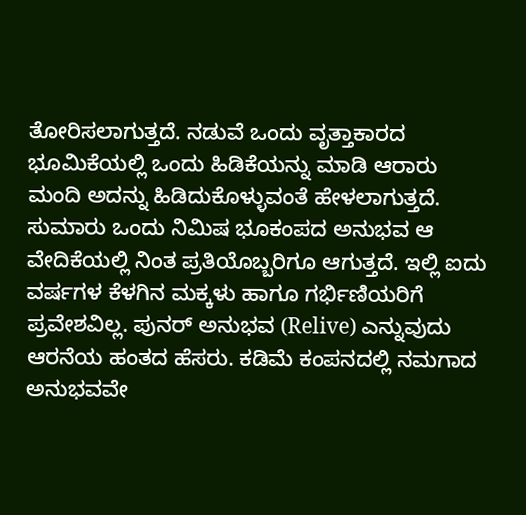ತೋರಿಸಲಾಗುತ್ತದೆ. ನಡುವೆ ಒಂದು ವೃತ್ತಾಕಾರದ ಭೂಮಿಕೆಯಲ್ಲಿ ಒಂದು ಹಿಡಿಕೆಯನ್ನು ಮಾಡಿ ಆರಾರು ಮಂದಿ ಅದನ್ನು ಹಿಡಿದುಕೊಳ್ಳುವಂತೆ ಹೇಳಲಾಗುತ್ತದೆ. ಸುಮಾರು ಒಂದು ನಿಮಿಷ ಭೂಕಂಪದ ಅನುಭವ ಆ ವೇದಿಕೆಯಲ್ಲಿ ನಿಂತ ಪ್ರತಿಯೊಬ್ಬರಿಗೂ ಆಗುತ್ತದೆ. ಇಲ್ಲಿ ಐದು ವರ್ಷಗಳ ಕೆಳಗಿನ ಮಕ್ಕಳು ಹಾಗೂ ಗರ್ಭಿಣಿಯರಿಗೆ ಪ್ರವೇಶವಿಲ್ಲ. ಪುನರ್ ಅನುಭವ (Relive) ಎನ್ನುವುದು ಆರನೆಯ ಹಂತದ ಹೆಸರು. ಕಡಿಮೆ ಕಂಪನದಲ್ಲಿ ನಮಗಾದ ಅನುಭವವೇ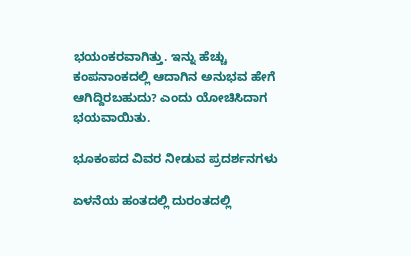ಭಯಂಕರವಾಗಿತ್ತು. ಇನ್ನು ಹೆಚ್ಚು ಕಂಪನಾಂಕದಲ್ಲಿ ಆದಾಗಿನ ಅನುಭವ ಹೇಗೆ ಆಗಿದ್ದಿರಬಹುದು? ಎಂದು ಯೋಚಿಸಿದಾಗ ಭಯವಾಯಿತು.

ಭೂಕಂಪದ ವಿವರ ನೀಡುವ ಪ್ರದರ್ಶನಗಳು

ಏಳನೆಯ ಹಂತದಲ್ಲಿ ದುರಂತದಲ್ಲಿ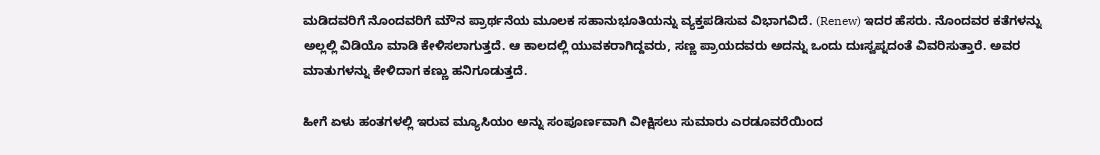ಮಡಿದವರಿಗೆ ನೊಂದವರಿಗೆ ಮೌನ ಪ್ರಾರ್ಥನೆಯ ಮೂಲಕ ಸಹಾನುಭೂತಿಯನ್ನು ವ್ಯಕ್ತಪಡಿಸುವ ವಿಭಾಗವಿದೆ. (Renew) ಇದರ ಹೆಸರು. ನೊಂದವರ ಕತೆಗಳನ್ನು ಅಲ್ಲಲ್ಲಿ ವಿಡಿಯೊ ಮಾಡಿ ಕೇಳಿಸಲಾಗುತ್ತದೆ. ಆ ಕಾಲದಲ್ಲಿ ಯುವಕರಾಗಿದ್ದವರು, ಸಣ್ಣ ಪ್ರಾಯದವರು ಅದನ್ನು ಒಂದು ದುಃಸ್ವಪ್ನದಂತೆ ವಿವರಿಸುತ್ತಾರೆ. ಅವರ ಮಾತುಗಳನ್ನು ಕೇಳಿದಾಗ ಕಣ್ಣು ಹನಿಗೂಡುತ್ತದೆ.

ಹೀಗೆ ಏಳು ಹಂತಗಳಲ್ಲಿ ಇರುವ ಮ್ಯೂಸಿಯಂ ಅನ್ನು ಸಂಪೂರ್ಣವಾಗಿ ವೀಕ್ಷಿಸಲು ಸುಮಾರು ಎರಡೂವರೆಯಿಂದ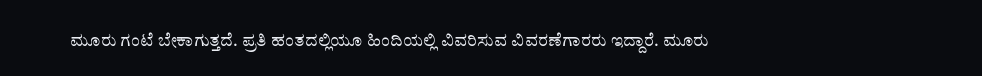ಮೂರು ಗಂಟೆ ಬೇಕಾಗುತ್ತದೆ. ಪ್ರತಿ ಹಂತದಲ್ಲಿಯೂ ಹಿಂದಿಯಲ್ಲಿ ವಿವರಿಸುವ ವಿವರಣೆಗಾರರು ಇದ್ದಾರೆ. ಮೂರು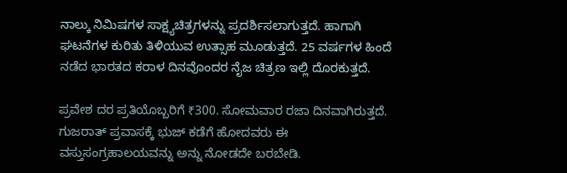ನಾಲ್ಕು ನಿಮಿಷಗಳ ಸಾಕ್ಷ್ಯಚಿತ್ರಗಳನ್ನು ಪ್ರದರ್ಶಿಸಲಾಗುತ್ತದೆ. ಹಾಗಾಗಿ ಘಟನೆಗಳ ಕುರಿತು ತಿಳಿಯುವ ಉತ್ಸಾಹ ಮೂಡುತ್ತದೆ. 25 ವರ್ಷಗಳ ಹಿಂದೆ ನಡೆದ ಭಾರತದ ಕರಾಳ ದಿನವೊಂದರ ನೈಜ ಚಿತ್ರಣ ಇಲ್ಲಿ ದೊರಕುತ್ತದೆ.

ಪ್ರವೇಶ ದರ ಪ್ರತಿಯೊಬ್ಬರಿಗೆ ₹300. ಸೋಮವಾರ ರಜಾ ದಿನವಾಗಿರುತ್ತದೆ. ಗುಜರಾತ್ ಪ್ರವಾಸಕ್ಕೆ ಭುಜ್ ಕಡೆಗೆ ಹೋದವರು ಈ ವಸ್ತುಸಂಗ್ರಹಾಲಯವನ್ನು ಅನ್ನು ನೋಡದೇ ಬರಬೇಡಿ.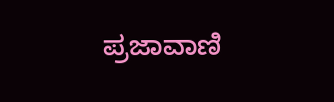ಪ್ರಜಾವಾಣಿ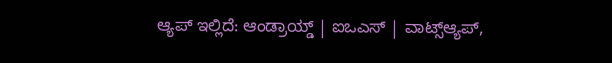ಆ್ಯಪ್ ಇಲ್ಲಿದೆ: ಆಂಡ್ರಾಯ್ಡ್ | ಐಒಎಸ್ | ವಾಟ್ಸ್ಆ್ಯಪ್,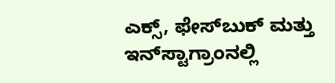ಎಕ್ಸ್, ಫೇಸ್‌ಬುಕ್ ಮತ್ತು ಇನ್‌ಸ್ಟಾಗ್ರಾಂನಲ್ಲಿ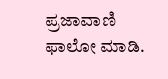ಪ್ರಜಾವಾಣಿ ಫಾಲೋ ಮಾಡಿ.